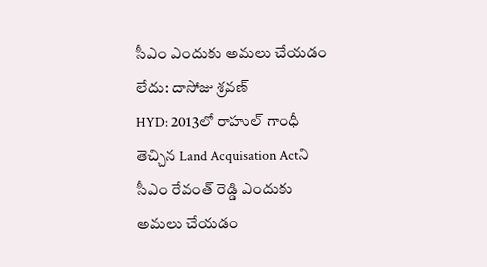సీఎం ఎందుకు అమలు చేయడం లేదు: దాసోజు శ్రవణ్
HYD: 2013లో రాహుల్ గాంధీ తెచ్చిన Land Acquisation Actని సీఎం రేవంత్ రెడ్డి ఎందుకు అమలు చేయడం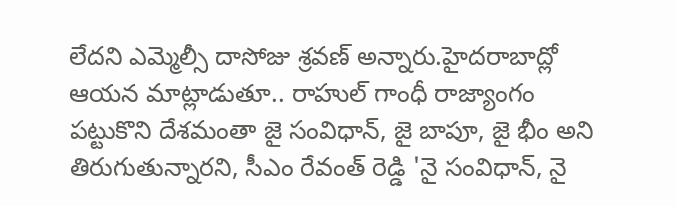లేదని ఎమ్మెల్సీ దాసోజు శ్రవణ్ అన్నారు.హైదరాబాద్లో ఆయన మాట్లాడుతూ.. రాహుల్ గాంధీ రాజ్యాంగం పట్టుకొని దేశమంతా జై సంవిధాన్, జై బాపూ, జై భీం అని తిరుగుతున్నారని, సీఎం రేవంత్ రెడ్డి 'నై సంవిధాన్, నై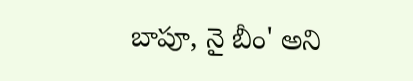బాపూ, నై బీం' అని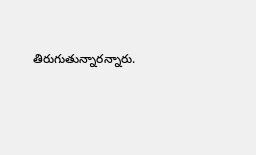తిరుగుతున్నారన్నారు.